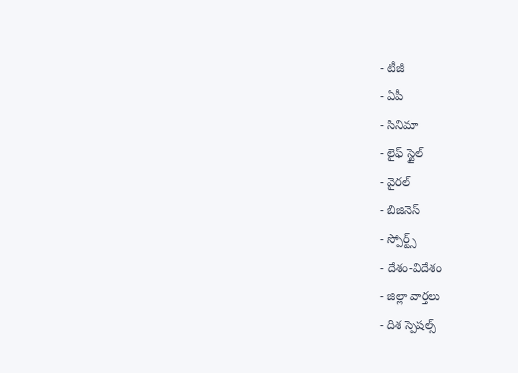- టీజీ
- ఏపీ
- సినిమా
- లైఫ్ స్టైల్
- వైరల్
- బిజినెస్
- స్పోర్ట్స్
- దేశం-విదేశం
- జిల్లా వార్తలు
- దిశ స్పెషల్స్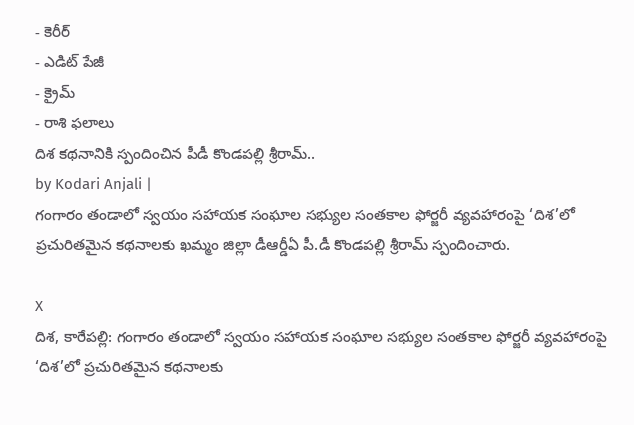- కెరీర్
- ఎడిట్ పేజీ
- క్రైమ్
- రాశి ఫలాలు
దిశ కథనానికి స్పందించిన పీడీ కొండపల్లి శ్రీరామ్..
by Kodari Anjali |
గంగారం తండాలో స్వయం సహాయక సంఘాల సభ్యుల సంతకాల ఫోర్జరీ వ్యవహారంపై ‘దిశ’లో ప్రచురితమైన కథనాలకు ఖమ్మం జిల్లా డీఆర్డీఏ పీ.డీ కొండపల్లి శ్రీరామ్ స్పందించారు.

X
దిశ, కారేపల్లి: గంగారం తండాలో స్వయం సహాయక సంఘాల సభ్యుల సంతకాల ఫోర్జరీ వ్యవహారంపై ‘దిశ’లో ప్రచురితమైన కథనాలకు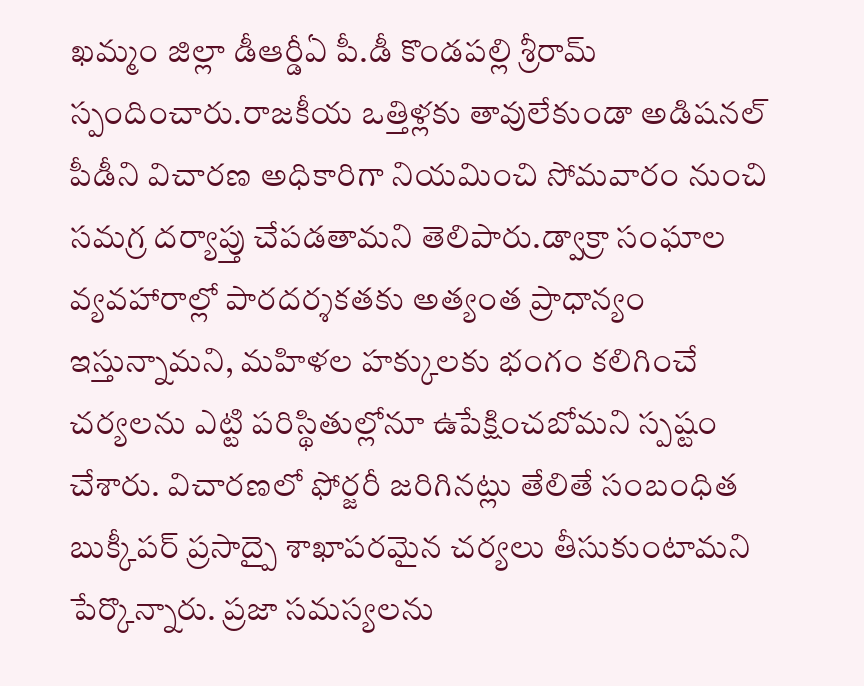ఖమ్మం జిల్లా డీఆర్డీఏ పీ.డీ కొండపల్లి శ్రీరామ్ స్పందించారు.రాజకీయ ఒత్తిళ్లకు తావులేకుండా అడిషనల్ పీడీని విచారణ అధికారిగా నియమించి సోమవారం నుంచి సమగ్ర దర్యాప్తు చేపడతామని తెలిపారు.డ్వాక్రా సంఘాల వ్యవహారాల్లో పారదర్శకతకు అత్యంత ప్రాధాన్యం ఇస్తున్నామని, మహిళల హక్కులకు భంగం కలిగించే చర్యలను ఎట్టి పరిస్థితుల్లోనూ ఉపేక్షించబోమని స్పష్టం చేశారు. విచారణలో ఫోర్జరీ జరిగినట్లు తేలితే సంబంధిత బుక్కీపర్ ప్రసాద్పై శాఖాపరమైన చర్యలు తీసుకుంటామని పేర్కొన్నారు. ప్రజా సమస్యలను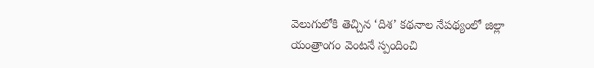వెలుగులోకి తెచ్చిన ‘దిశ’ కథనాల నేపథ్యంలో జిల్లా యంత్రాంగం వెంటనే స్పందించి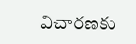విచారణకు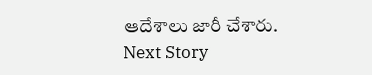ఆదేశాలు జారీ చేశారు.
Next Story